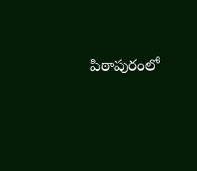పిఠాపురంలో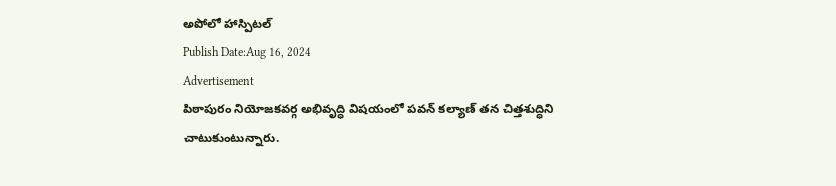అపోలో హాస్పిటల్
Publish Date:Aug 16, 2024
Advertisement
పిఠాపురం నియోజకవర్గ అభివృద్ధి విషయంలో పవన్ కల్యాణ్ తన చిత్తశుద్ధిని చాటుకుంటున్నారు.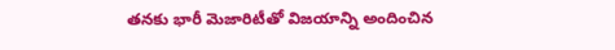తనకు భారీ మెజారిటీతో విజయాన్ని అందించిన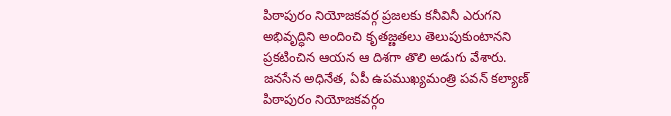పిఠాపురం నియోజకవర్గ ప్రజలకు కనీవినీ ఎరుగని అభివృద్ధిని అందించి కృతజ్ణతలు తెలుపుకుంటానని ప్రకటించిన ఆయన ఆ దిశగా తొలి అడుగు వేశారు. జనసేన అధినేత, ఏపీ ఉపముఖ్యమంత్రి పవన్ కల్యాణ్ పిఠాపురం నియోజకవర్గం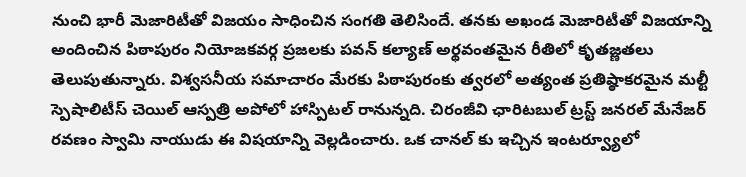నుంచి భారీ మెజారిటీతో విజయం సాధించిన సంగతి తెలిసిందే. తనకు అఖండ మెజారిటీతో విజయాన్ని అందించిన పిఠాపురం నియోజకవర్గ ప్రజలకు పవన్ కల్యాణ్ అర్థవంతమైన రీతిలో కృతజ్ణతలు తెలుపుతున్నారు. విశ్వసనీయ సమాచారం మేరకు పిఠాపురంకు త్వరలో అత్యంత ప్రతిష్ఠాకరమైన మల్టీ స్పెషాలిటీస్ చెయిల్ ఆస్పత్రి అపోలో హాస్పిటల్ రానున్నది. చిరంజీవి ఛారిటబుల్ ట్రస్ట్ జనరల్ మేనేజర్ రవణం స్వామి నాయుడు ఈ విషయాన్ని వెల్లడించారు. ఒక చానల్ కు ఇచ్చిన ఇంటర్వ్యూలో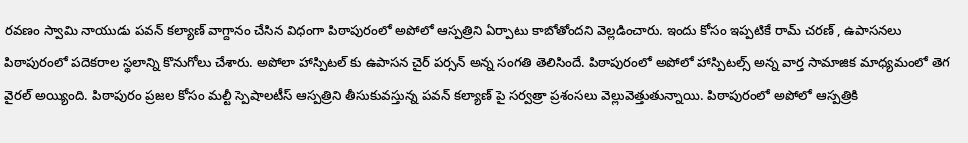రవణం స్వామి నాయుడు పవన్ కల్యాణ్ వాగ్దానం చేసిన విధంగా పిఠాపురంలో అపోలో ఆస్పత్రిని ఏర్పాటు కాబోతోందని వెల్లడించారు. ఇందు కోసం ఇప్పటికే రామ్ చరణ్ , ఉపాసనలు పిఠాపురంలో పదెకరాల స్థలాన్ని కొనుగోలు చేశారు. అపోలా హాస్పిటల్ కు ఉపాసన చైర్ పర్సన్ అన్న సంగతి తెలిసిందే. పిఠాపురంలో అపోలో హాస్పిటల్స్ అన్న వార్త సామాజిక మాధ్యమంలో తెగ వైరల్ అయ్యింది. పిఠాపురం ప్రజల కోసం మల్టీ స్పెషాలటీస్ ఆస్పత్రిని తీసుకువస్తున్న పవన్ కల్యాణ్ పై సర్వత్రా ప్రశంసలు వెల్లువెత్తుతున్నాయి. పిఠాపురంలో అపోలో ఆస్పత్రికి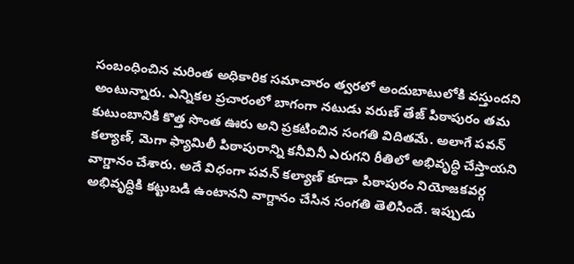సంబంధించిన మరింత అధికారిక సమాచారం త్వరలో అందుబాటులోకి వస్తుందని అంటున్నారు. ఎన్నికల ప్రచారంలో బాగంగా నటుడు వరుణ్ తేజ్ పిఠాపురం తమ కుటుంబానికి కొత్త సొంత ఊరు అని ప్రకటించిన సంగతి విదితమే. అలాగే పవన్ కల్యాణ్, మెగా ఫ్యామిలీ పిఠాపురాన్ని కనీవినీ ఎరుగని రీతిలో అభివృద్ధి చేస్తాయని వాగ్డానం చేశారు. అదే విధంగా పవన్ కల్యాణ్ కూడా పిఠాపురం నియోజకవర్గ అభివృద్ధికి కట్టుబడి ఉంటానని వాగ్దానం చేసిన సంగతి తెలిసిందే. ఇప్పుడు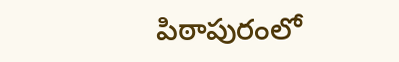పిఠాపురంలో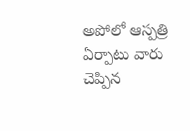అపోలో ఆస్పత్రి ఏర్పాటు వారు చెప్పిన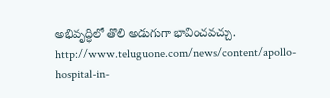అభివృద్ధిలో తొలి అడుగుగా భావించవచ్చు.
http://www.teluguone.com/news/content/apollo-hospital-in-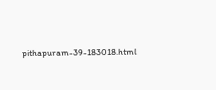pithapuram-39-183018.html